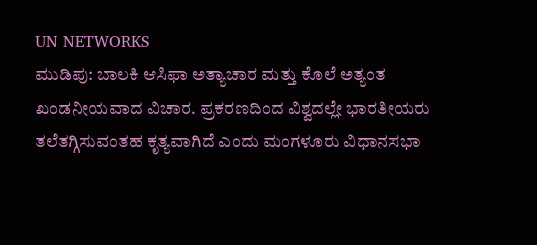UN NETWORKS
ಮುಡಿಪು: ಬಾಲಕಿ ಆಸಿಫಾ ಅತ್ಯಾಚಾರ ಮತ್ತು ಕೊಲೆ ಅತ್ಯಂತ ಖಂಡನೀಯವಾದ ವಿಚಾರ. ಪ್ರಕರಣದಿಂದ ವಿಶ್ವದಲ್ಲೇ ಭಾರತೀಯರು ತಲೆತಗ್ಗಿಸುವಂತಹ ಕೃತ್ಯವಾಗಿದೆ ಎಂದು ಮಂಗಳೂರು ವಿಧಾನಸಭಾ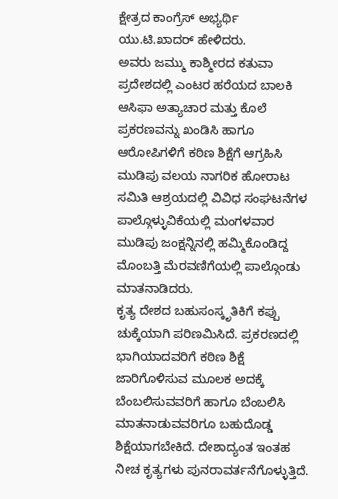ಕ್ಷೇತ್ರದ ಕಾಂಗ್ರೆಸ್ ಅಭ್ಯರ್ಥಿ ಯು.ಟಿ.ಖಾದರ್ ಹೇಳಿದರು.
ಅವರು ಜಮ್ಮು ಕಾಶ್ಮೀರದ ಕತುವಾ ಪ್ರದೇಶದಲ್ಲಿ ಎಂಟರ ಹರೆಯದ ಬಾಲಕಿ ಆಸಿಫಾ ಅತ್ಯಾಚಾರ ಮತ್ತು ಕೊಲೆ ಪ್ರಕರಣವನ್ನು ಖಂಡಿಸಿ ಹಾಗೂ ಆರೋಪಿಗಳಿಗೆ ಕಠಿಣ ಶಿಕ್ಷೆಗೆ ಆಗ್ರಹಿಸಿ ಮುಡಿಪು ವಲಯ ನಾಗರಿಕ ಹೋರಾಟ ಸಮಿತಿ ಆಶ್ರಯದಲ್ಲಿ ವಿವಿಧ ಸಂಘಟನೆಗಳ ಪಾಲ್ಗೊಳ್ಳುವಿಕೆಯಲ್ಲಿ ಮಂಗಳವಾರ ಮುಡಿಪು ಜಂಕ್ಷನ್ನಿನಲ್ಲಿ ಹಮ್ಮಿಕೊಂಡಿದ್ದ ಮೊಂಬತ್ತಿ ಮೆರವಣಿಗೆಯಲ್ಲಿ ಪಾಲ್ಗೊಂಡು ಮಾತನಾಡಿದರು.
ಕೃತ್ಯ ದೇಶದ ಬಹುಸಂಸ್ಕೃತಿಕಿಗೆ ಕಪ್ಪು ಚುಕ್ಕೆಯಾಗಿ ಪರಿಣಮಿಸಿದೆ. ಪ್ರಕರಣದಲ್ಲಿ ಭಾಗಿಯಾದವರಿಗೆ ಕಠಿಣ ಶಿಕ್ಷೆ ಜಾರಿಗೊಳಿಸುವ ಮೂಲಕ ಅದಕ್ಕೆ ಬೆಂಬಲಿಸುವವರಿಗೆ ಹಾಗೂ ಬೆಂಬಲಿಸಿ ಮಾತನಾಡುವವರಿಗೂ ಬಹುದೊಡ್ಡ ಶಿಕ್ಷೆಯಾಗಬೇಕಿದೆ. ದೇಶಾದ್ಯಂತ ಇಂತಹ ನೀಚ ಕೃತ್ಯಗಳು ಪುನರಾವರ್ತನೆಗೊಳ್ಳುತ್ತಿದೆ.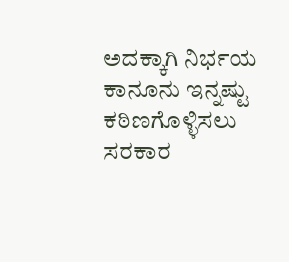ಅದಕ್ಕಾಗಿ ನಿರ್ಭಯ ಕಾನೂನು ಇನ್ನಷ್ಟು ಕಠಿಣಗೊಳ್ಳಿಸಲು ಸರಕಾರ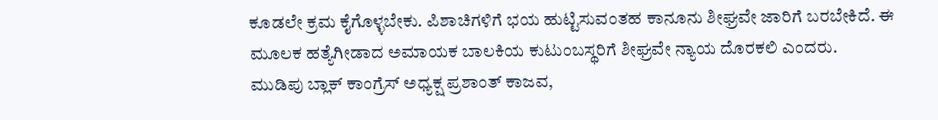ಕೂಡಲೇ ಕ್ರಮ ಕೈಗೊಳ್ಳಬೇಕು. ಪಿಶಾಚಿಗಳಿಗೆ ಭಯ ಹುಟ್ಟಿಸುವಂತಹ ಕಾನೂನು ಶೀಘ್ರವೇ ಜಾರಿಗೆ ಬರಬೇಕಿದೆ. ಈ ಮೂಲಕ ಹತ್ಯೆಗೀಡಾದ ಅಮಾಯಕ ಬಾಲಕಿಯ ಕುಟುಂಬಸ್ಥರಿಗೆ ಶೀಘ್ರವೇ ನ್ಯಾಯ ದೊರಕಲಿ ಎಂದರು.
ಮುಡಿಪು ಬ್ಲಾಕ್ ಕಾಂಗ್ರೆಸ್ ಅಧ್ಯಕ್ಷ ಪ್ರಶಾಂತ್ ಕಾಜವ,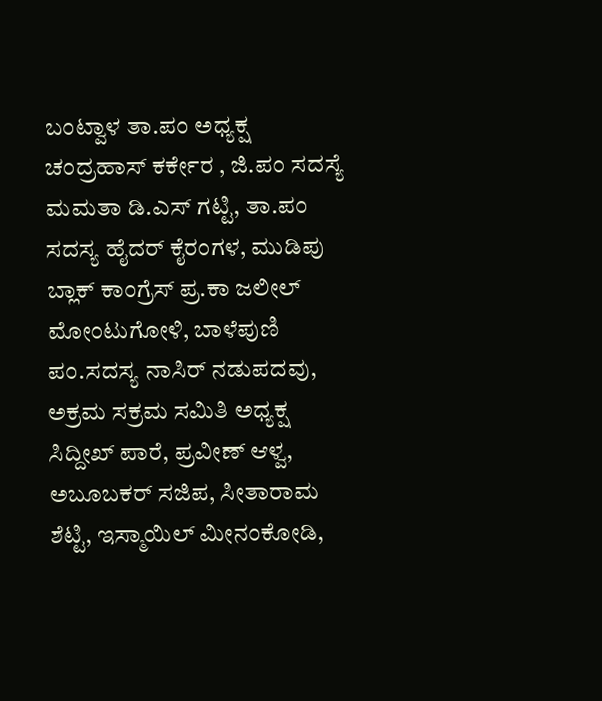ಬಂಟ್ವಾಳ ತಾ.ಪಂ ಅಧ್ಯಕ್ಷ ಚಂದ್ರಹಾಸ್ ಕರ್ಕೇರ , ಜಿ.ಪಂ ಸದಸ್ಯೆ ಮಮತಾ ಡಿ.ಎಸ್ ಗಟ್ಟಿ, ತಾ.ಪಂ ಸದಸ್ಯ ಹೈದರ್ ಕೈರಂಗಳ, ಮುಡಿಪು ಬ್ಲಾಕ್ ಕಾಂಗ್ರೆಸ್ ಪ್ರ.ಕಾ ಜಲೀಲ್ ಮೋಂಟುಗೋಳಿ, ಬಾಳೆಪುಣಿ ಪಂ.ಸದಸ್ಯ ನಾಸಿರ್ ನಡುಪದವು, ಅಕ್ರಮ ಸಕ್ರಮ ಸಮಿತಿ ಅಧ್ಯಕ್ಷ ಸಿದ್ದೀಖ್ ಪಾರೆ, ಪ್ರವೀಣ್ ಆಳ್ವ, ಅಬೂಬಕರ್ ಸಜಿಪ, ಸೀತಾರಾಮ ಶೆಟ್ಟಿ, ಇಸ್ಮಾಯಿಲ್ ಮೀನಂಕೋಡಿ,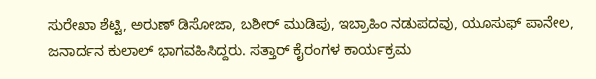ಸುರೇಖಾ ಶೆಟ್ಟಿ, ಅರುಣ್ ಡಿಸೋಜಾ, ಬಶೀರ್ ಮುಡಿಪು, ಇಬ್ರಾಹಿಂ ನಡುಪದವು, ಯೂಸುಫ್ ಪಾನೇಲ, ಜನಾರ್ದನ ಕುಲಾಲ್ ಭಾಗವಹಿಸಿದ್ದರು. ಸತ್ತಾರ್ ಕೈರಂಗಳ ಕಾರ್ಯಕ್ರಮ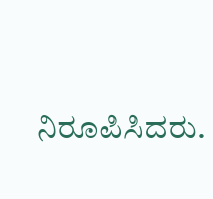ನಿರೂಪಿಸಿದರು.